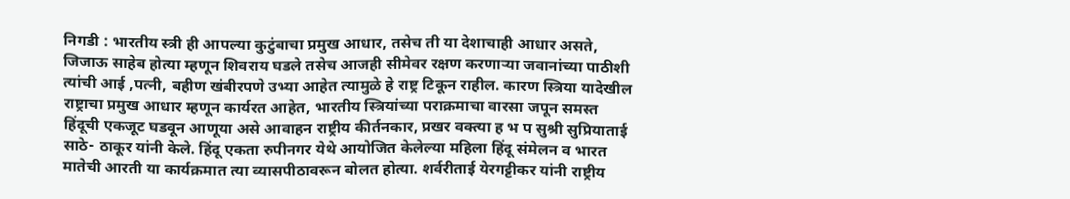निगडी : भारतीय स्त्री ही आपल्या कुटुंबाचा प्रमुख आधार, तसेच ती या देशाचाही आधार असते, जिजाऊ साहेब होत्या म्हणून शिवराय घडले तसेच आजही सीमेवर रक्षण करणाऱ्या जवानांच्या पाठीशी त्यांची आई ,पत्नी, बहीण खंबीरपणे उभ्या आहेत त्यामुळे हे राष्ट्र टिकून राहील. कारण स्त्रिया यादेखील राष्ट्राचा प्रमुख आधार म्हणून कार्यरत आहेत, भारतीय स्त्रियांच्या पराक्रमाचा वारसा जपून समस्त हिंदूची एकजूट घडवून आणूया असे आवाहन राष्ट्रीय कीर्तनकार, प्रखर वक्त्या ह भ प सुश्री सुप्रियाताई साठे- ठाकूर यांनी केले. हिंदू एकता रुपीनगर येथे आयोजित केलेल्या महिला हिंदू संमेलन व भारत मातेची आरती या कार्यक्रमात त्या व्यासपीठावरून बोलत होत्या. शर्वरीताई येरगट्टीकर यांनी राष्ट्रीय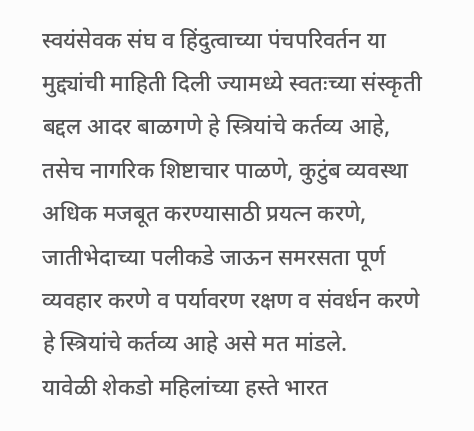स्वयंसेवक संघ व हिंदुत्वाच्या पंचपरिवर्तन या मुद्द्यांची माहिती दिली ज्यामध्ये स्वतःच्या संस्कृती बद्दल आदर बाळगणे हे स्त्रियांचे कर्तव्य आहे, तसेच नागरिक शिष्टाचार पाळणे, कुटुंब व्यवस्था अधिक मजबूत करण्यासाठी प्रयत्न करणे, जातीभेदाच्या पलीकडे जाऊन समरसता पूर्ण व्यवहार करणे व पर्यावरण रक्षण व संवर्धन करणे हे स्त्रियांचे कर्तव्य आहे असे मत मांडले.
यावेळी शेकडो महिलांच्या हस्ते भारत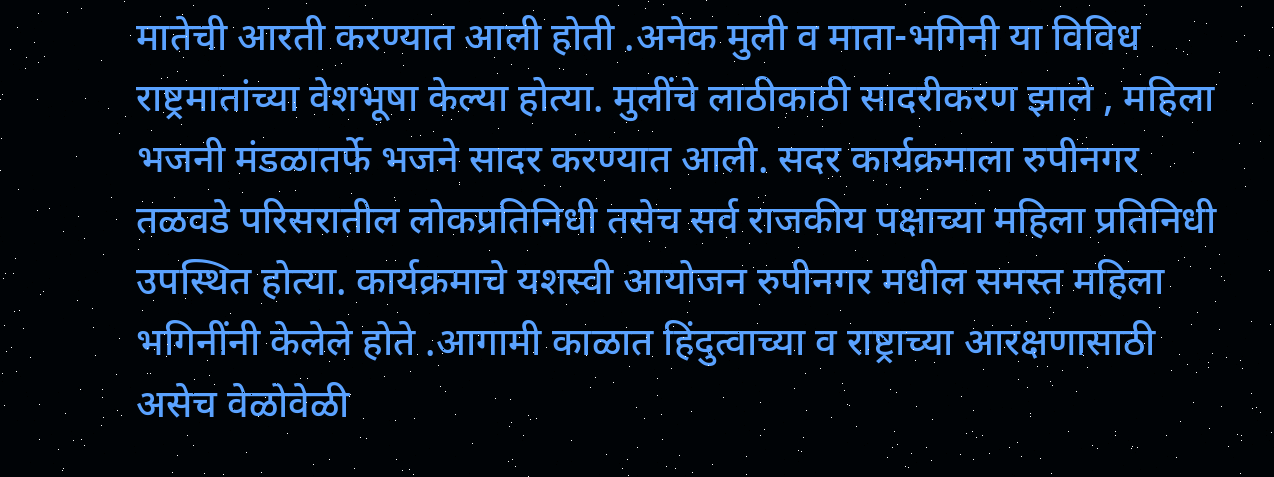मातेची आरती करण्यात आली होती .अनेक मुली व माता-भगिनी या विविध राष्ट्रमातांच्या वेशभूषा केल्या होत्या. मुलींचे लाठीकाठी सादरीकरण झाले , महिला भजनी मंडळातर्फे भजने सादर करण्यात आली. सदर कार्यक्रमाला रुपीनगर तळवडे परिसरातील लोकप्रतिनिधी तसेच सर्व राजकीय पक्षाच्या महिला प्रतिनिधी उपस्थित होत्या. कार्यक्रमाचे यशस्वी आयोजन रुपीनगर मधील समस्त महिला भगिनींनी केलेले होते .आगामी काळात हिंदुत्वाच्या व राष्ट्राच्या आरक्षणासाठी असेच वेळोवेळी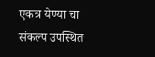एकत्र येण्या चा संकल्प उपस्थित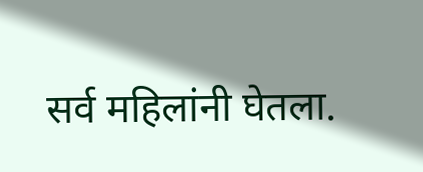सर्व महिलांनी घेतला.